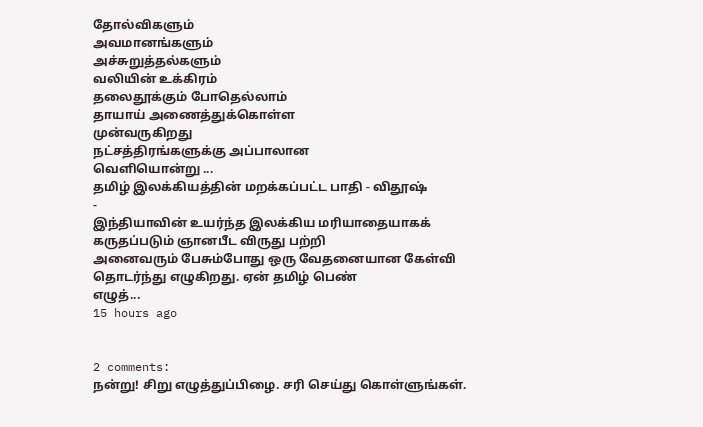தோல்விகளும்
அவமானங்களும்
அச்சுறுத்தல்களும்
வலியின் உக்கிரம்
தலைதூக்கும் போதெல்லாம்
தாயாய் அணைத்துக்கொள்ள
முன்வருகிறது
நட்சத்திரங்களுக்கு அப்பாலான
வெளியொன்று ...
தமிழ் இலக்கியத்தின் மறக்கப்பட்ட பாதி - விதூஷ்
-
இந்தியாவின் உயர்ந்த இலக்கிய மரியாதையாகக் கருதப்படும் ஞானபீட விருது பற்றி
அனைவரும் பேசும்போது ஒரு வேதனையான கேள்வி தொடர்ந்து எழுகிறது. ஏன் தமிழ் பெண்
எழுத்...
15 hours ago


2 comments:
நன்று! சிறு எழுத்துப்பிழை. சரி செய்து கொள்ளுங்கள்.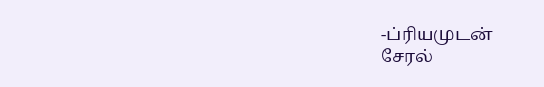-ப்ரியமுடன்
சேரல்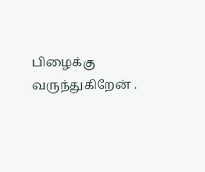பிழைக்கு வருந்துகிறேன் .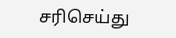சரிசெய்து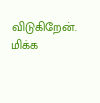விடுகிறேன்.
மிக்க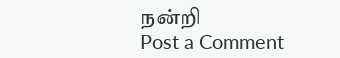நன்றி
Post a Comment